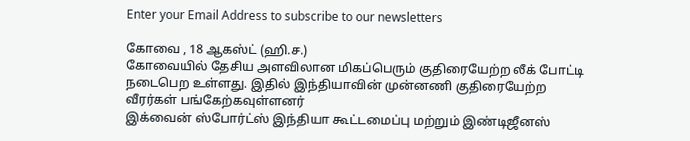Enter your Email Address to subscribe to our newsletters

கோவை , 18 ஆகஸ்ட் (ஹி.ச.)
கோவையில் தேசிய அளவிலான மிகப்பெரும் குதிரையேற்ற லீக் போட்டி நடைபெற உள்ளது. இதில் இந்தியாவின் முன்னணி குதிரையேற்ற வீரர்கள் பங்கேற்கவுள்ளனர்
இக்வைன் ஸ்போர்ட்ஸ் இந்தியா கூட்டமைப்பு மற்றும் இண்டிஜீனஸ்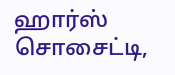ஹார்ஸ் சொசைட்டி,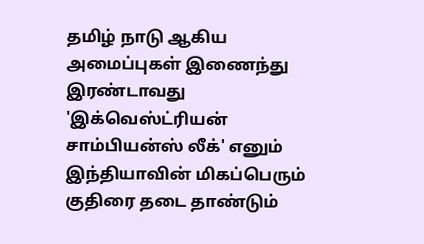தமிழ் நாடு ஆகிய அமைப்புகள் இணைந்து இரண்டாவது 'இக்வெஸ்ட்ரியன் சாம்பியன்ஸ் லீக்' எனும் இந்தியாவின் மிகப்பெரும் குதிரை தடை தாண்டும்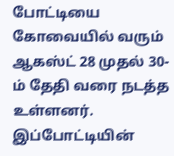போட்டியை கோவையில் வரும் ஆகஸ்ட் 28 முதல் 30-ம் தேதி வரை நடத்த உள்ளனர்.
இப்போட்டியின்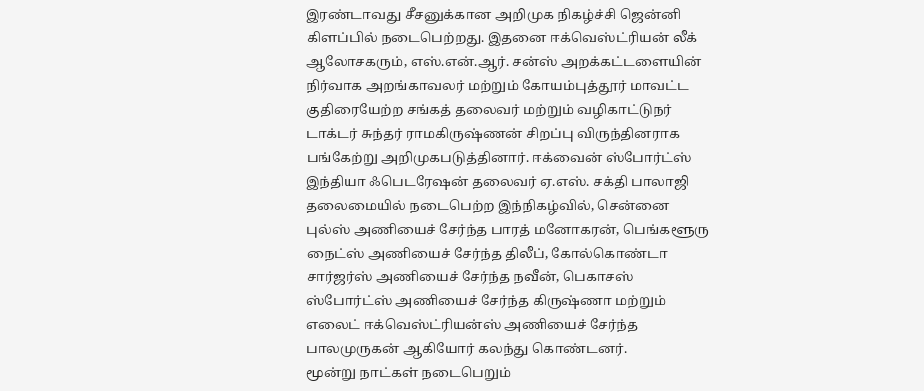இரண்டாவது சீசனுக்கான அறிமுக நிகழ்ச்சி ஜென்னி கிளப்பில் நடைபெற்றது. இதனை ஈக்வெஸ்ட்ரியன் லீக் ஆலோசகரும், எஸ்.என்.ஆர். சன்ஸ் அறக்கட்டளையின் நிர்வாக அறங்காவலர் மற்றும் கோயம்புத்தூர் மாவட்ட குதிரையேற்ற சங்கத் தலைவர் மற்றும் வழிகாட்டுநர் டாக்டர் சுந்தர் ராமகிருஷ்ணன் சிறப்பு விருந்தினராக பங்கேற்று அறிமுகபடுத்தினார். ஈக்வைன் ஸ்போர்ட்ஸ் இந்தியா ஃபெடரேஷன் தலைவர் ஏ.எஸ். சக்தி பாலாஜி தலைமையில் நடைபெற்ற இந்நிகழ்வில், சென்னை புல்ஸ் அணியைச் சேர்ந்த பாரத் மனோகரன், பெங்களூரு நைட்ஸ் அணியைச் சேர்ந்த திலீப், கோல்கொண்டா சார்ஜர்ஸ் அணியைச் சேர்ந்த நவீன், பெகாசஸ் ஸ்போர்ட்ஸ் அணியைச் சேர்ந்த கிருஷ்ணா மற்றும் எலைட் ஈக்வெஸ்ட்ரியன்ஸ் அணியைச் சேர்ந்த பாலமுருகன் ஆகியோர் கலந்து கொண்டனர்.
மூன்று நாட்கள் நடைபெறும்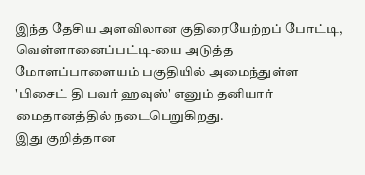இந்த தேசிய அளவிலான குதிரையேற்றப் போட்டி, வெள்ளானைப்பட்டி-யை அடுத்த மோளப்பாளையம் பகுதியில் அமைந்துள்ள 'பிசைட் தி பவர் ஹவுஸ்' எனும் தனியார் மைதானத்தில் நடைபெறுகிறது.
இது குறித்தான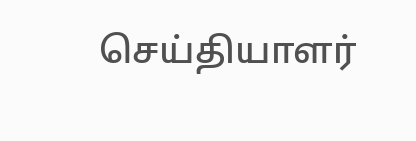செய்தியாளர்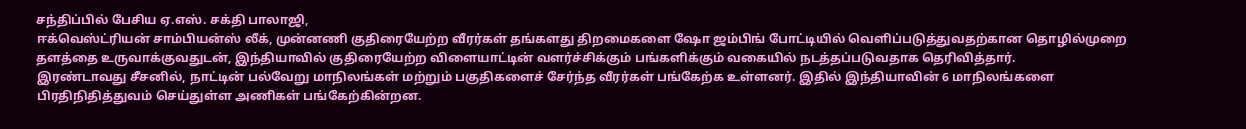சந்திப்பில் பேசிய ஏ.எஸ். சக்தி பாலாஜி,
ஈக்வெஸ்ட்ரியன் சாம்பியன்ஸ் லீக், முன்னணி குதிரையேற்ற வீரர்கள் தங்களது திறமைகளை ஷோ ஜம்பிங் போட்டியில் வெளிப்படுத்துவதற்கான தொழில்முறை தளத்தை உருவாக்குவதுடன், இந்தியாவில் குதிரையேற்ற விளையாட்டின் வளர்ச்சிக்கும் பங்களிக்கும் வகையில் நடத்தப்படுவதாக தெரிவித்தார்.
இரண்டாவது சீசனில், நாட்டின் பல்வேறு மாநிலங்கள் மற்றும் பகுதிகளைச் சேர்ந்த வீரர்கள் பங்கேற்க உள்ளனர். இதில் இந்தியாவின் 6 மாநிலங்களை பிரதிநிதித்துவம் செய்துள்ள அணிகள் பங்கேற்கின்றன.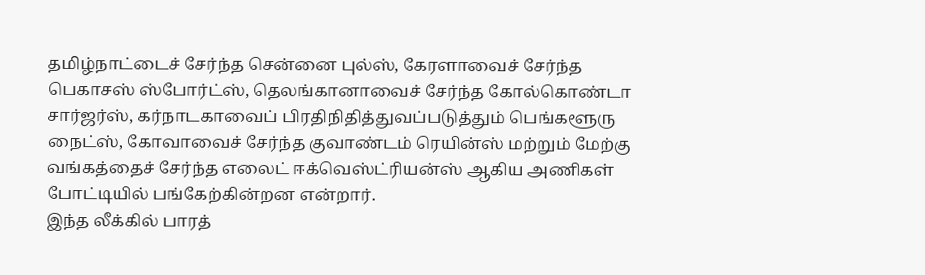தமிழ்நாட்டைச் சேர்ந்த சென்னை புல்ஸ், கேரளாவைச் சேர்ந்த பெகாசஸ் ஸ்போர்ட்ஸ், தெலங்கானாவைச் சேர்ந்த கோல்கொண்டா சார்ஜர்ஸ், கர்நாடகாவைப் பிரதிநிதித்துவப்படுத்தும் பெங்களூரு நைட்ஸ், கோவாவைச் சேர்ந்த குவாண்டம் ரெயின்ஸ் மற்றும் மேற்கு வங்கத்தைச் சேர்ந்த எலைட் ஈக்வெஸ்ட்ரியன்ஸ் ஆகிய அணிகள் போட்டியில் பங்கேற்கின்றன என்றார்.
இந்த லீக்கில் பாரத்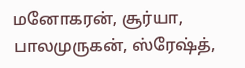மனோகரன், சூர்யா, பாலமுருகன், ஸ்ரேஷ்த்,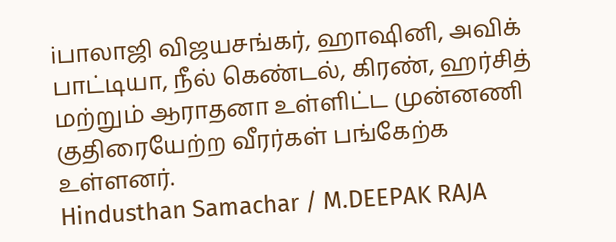iபாலாஜி விஜயசங்கர், ஹாஷினி, அவிக் பாட்டியா, நீல் கெண்டல், கிரண், ஹர்சித் மற்றும் ஆராதனா உள்ளிட்ட முன்னணி குதிரையேற்ற வீரர்கள் பங்கேற்க உள்ளனர்.
Hindusthan Samachar / M.DEEPAK RAJA